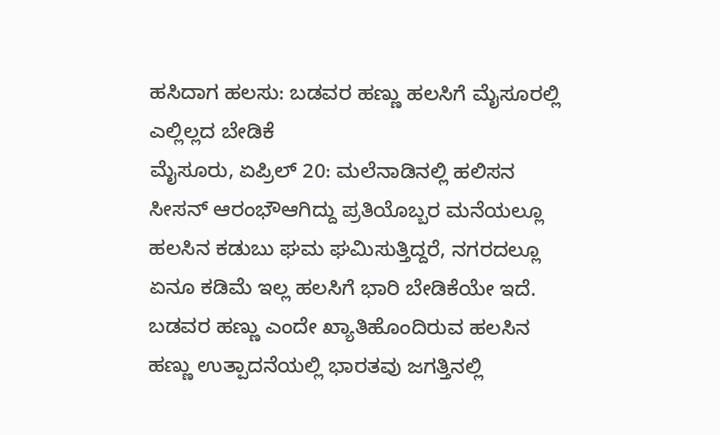ಹಸಿದಾಗ ಹಲಸು: ಬಡವರ ಹಣ್ಣು ಹಲಸಿಗೆ ಮೈಸೂರಲ್ಲಿ ಎಲ್ಲಿಲ್ಲದ ಬೇಡಿಕೆ
ಮೈಸೂರು, ಏಪ್ರಿಲ್ 20: ಮಲೆನಾಡಿನಲ್ಲಿ ಹಲಿಸನ ಸೀಸನ್ ಆರಂಭೌಆಗಿದ್ದು ಪ್ರತಿಯೊಬ್ಬರ ಮನೆಯಲ್ಲೂ ಹಲಸಿನ ಕಡುಬು ಘಮ ಘಮಿಸುತ್ತಿದ್ದರೆ, ನಗರದಲ್ಲೂ ಏನೂ ಕಡಿಮೆ ಇಲ್ಲ ಹಲಸಿಗೆ ಭಾರಿ ಬೇಡಿಕೆಯೇ ಇದೆ.
ಬಡವರ ಹಣ್ಣು ಎಂದೇ ಖ್ಯಾತಿಹೊಂದಿರುವ ಹಲಸಿನ ಹಣ್ಣು ಉತ್ಪಾದನೆಯಲ್ಲಿ ಭಾರತವು ಜಗತ್ತಿನಲ್ಲಿ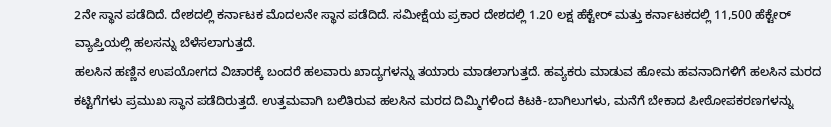2ನೇ ಸ್ಥಾನ ಪಡೆದಿದೆ. ದೇಶದಲ್ಲಿ ಕರ್ನಾಟಕ ಮೊದಲನೇ ಸ್ಥಾನ ಪಡೆದಿದೆ. ಸಮೀಕ್ಷೆಯ ಪ್ರಕಾರ ದೇಶದಲ್ಲಿ 1.20 ಲಕ್ಷ ಹೆಕ್ಟೇರ್ ಮತ್ತು ಕರ್ನಾಟಕದಲ್ಲಿ 11,500 ಹೆಕ್ಟೇರ್ ವ್ಯಾಪ್ತಿಯಲ್ಲಿ ಹಲಸನ್ನು ಬೆಳೆಸಲಾಗುತ್ತದೆ.
ಹಲಸಿನ ಹಣ್ಣಿನ ಉಪಯೋಗದ ವಿಚಾರಕ್ಕೆ ಬಂದರೆ ಹಲವಾರು ಖಾದ್ಯಗಳನ್ನು ತಯಾರು ಮಾಡಲಾಗುತ್ತದೆ. ಹವ್ಯಕರು ಮಾಡುವ ಹೋಮ ಹವನಾದಿಗಳಿಗೆ ಹಲಸಿನ ಮರದ ಕಟ್ಟಿಗೆಗಳು ಪ್ರಮುಖ ಸ್ಥಾನ ಪಡೆದಿರುತ್ತದೆ. ಉತ್ತಮವಾಗಿ ಬಲಿತಿರುವ ಹಲಸಿನ ಮರದ ದಿಮ್ಮಿಗಳಿಂದ ಕಿಟಕಿ-ಬಾಗಿಲುಗಳು, ಮನೆಗೆ ಬೇಕಾದ ಪೀಠೋಪಕರಣಗಳನ್ನು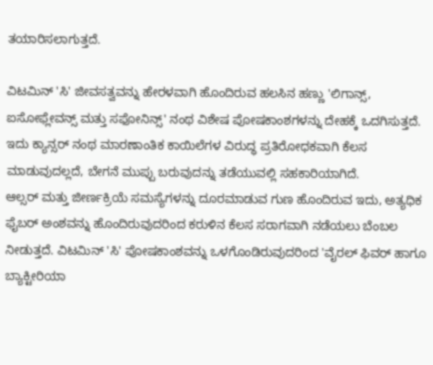ತಯಾರಿಸಲಾಗುತ್ತದೆ.

ವಿಟಮಿನ್ 'ಸಿ' ಜೀವಸತ್ವವನ್ನು ಹೇರಳವಾಗಿ ಹೊಂದಿರುವ ಹಲಸಿನ ಹಣ್ಣು 'ಲಿಗಾನ್ಸ್, ಐಸೋಫ್ಲೇವನ್ಸ್ ಮತ್ತು ಸಫೋನಿನ್ಸ್' ನಂಥ ವಿಶೇಷ ಪೋಷಕಾಂಶಗಳನ್ನು ದೇಹಕ್ಕೆ ಒದಗಿಸುತ್ತದೆ. ಇದು ಕ್ಯಾನ್ಸರ್ ನಂಥ ಮಾರಣಾಂತಿಕ ಕಾಯಿಲೆಗಳ ವಿರುದ್ಧ ಪ್ರತಿರೋಧಕವಾಗಿ ಕೆಲಸ ಮಾಡುವುದಲ್ಲದೆ, ಬೇಗನೆ ಮುಪ್ಪು ಬರುವುದನ್ನು ತಡೆಯುವಲ್ಲಿ ಸಹಕಾರಿಯಾಗಿದೆ.
ಆಲ್ಸರ್ ಮತ್ತು ಜೀರ್ಣಕ್ರಿಯೆ ಸಮಸ್ಯೆಗಳನ್ನು ದೂರಮಾಡುವ ಗುಣ ಹೊಂದಿರುವ ಇದು, ಅತ್ಯಧಿಕ ಫೈಬರ್ ಅಂಶವನ್ನು ಹೊಂದಿರುವುದರಿಂದ ಕರುಳಿನ ಕೆಲಸ ಸರಾಗವಾಗಿ ನಡೆಯಲು ಬೆಂಬಲ ನೀಡುತ್ತದೆ. ವಿಟಮಿನ್ 'ಸಿ' ಪೋಷಕಾಂಶವನ್ನು ಒಳಗೊಂಡಿರುವುದರಿಂದ 'ವೈರಲ್ ಫಿವರ್ ಹಾಗೂ ಬ್ಯಾಕ್ಟೀರಿಯಾ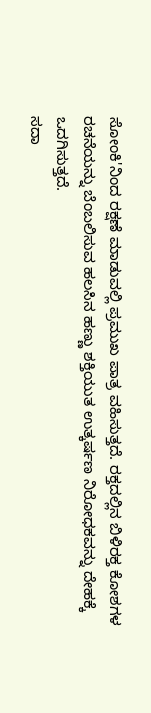ಸೋಂಕಿ'ನಿಂದ ರಕ್ಷಣೆ ಮಾಡುವಲ್ಲಿ ಪ್ರಮುಖ ಪಾತ್ರ ವಹಿಸುತ್ತದೆ. ರಕ್ತದಲ್ಲಿನ ಬಿಳಿರಕ್ತ ಕೋಶಗಳ ರಚನೆಯನ್ನು ಬೆಂಬಲಿಸುವ ಹಲಸಿನ ಹಣ್ಣು ಶಕ್ತಿಯುತ ಉತ್ಕರ್ಷಣ ನಿರೋಧಕವನ್ನು ದೇಹಕ್ಕೆ ಒದಗಿಸುತ್ತದೆ.
ಸದಾ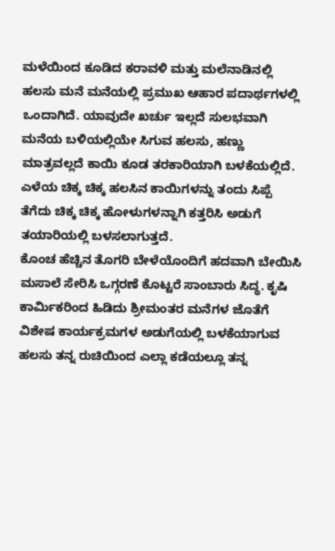ಮಳೆಯಿಂದ ಕೂಡಿದ ಕರಾವಳಿ ಮತ್ತು ಮಲೆನಾಡಿನಲ್ಲಿ ಹಲಸು ಮನೆ ಮನೆಯಲ್ಲಿ ಪ್ರಮುಖ ಆಹಾರ ಪದಾರ್ಥಗಳಲ್ಲಿ ಒಂದಾಗಿದೆ. ಯಾವುದೇ ಖರ್ಚು ಇಲ್ಲದೆ ಸುಲಭವಾಗಿ ಮನೆಯ ಬಳಿಯಲ್ಲಿಯೇ ಸಿಗುವ ಹಲಸು, ಹಣ್ಣು ಮಾತ್ರವಲ್ಲದೆ ಕಾಯಿ ಕೂಡ ತರಕಾರಿಯಾಗಿ ಬಳಕೆಯಲ್ಲಿದೆ. ಎಳೆಯ ಚಿಕ್ಕ ಚಿಕ್ಕ ಹಲಸಿನ ಕಾಯಿಗಳನ್ನು ತಂದು ಸಿಪ್ಪೆ ತೆಗೆದು ಚಿಕ್ಕ ಚಿಕ್ಕ ಹೋಳುಗಳನ್ನಾಗಿ ಕತ್ತರಿಸಿ ಅಡುಗೆ ತಯಾರಿಯಲ್ಲಿ ಬಳಸಲಾಗುತ್ತದೆ.
ಕೊಂಚ ಹೆಚ್ಚಿನ ತೊಗರಿ ಬೇಳೆಯೊಂದಿಗೆ ಹದವಾಗಿ ಬೇಯಿಸಿ ಮಸಾಲೆ ಸೇರಿಸಿ ಒಗ್ಗರಣೆ ಕೊಟ್ಟರೆ ಸಾಂಬಾರು ಸಿದ್ಧ. ಕೃಷಿ ಕಾರ್ಮಿಕರಿಂದ ಹಿಡಿದು ಶ್ರೀಮಂತರ ಮನೆಗಳ ಜೊತೆಗೆ ವಿಶೇಷ ಕಾರ್ಯಕ್ರಮಗಳ ಅಡುಗೆಯಲ್ಲಿ ಬಳಕೆಯಾಗುವ ಹಲಸು ತನ್ನ ರುಚಿಯಿಂದ ಎಲ್ಲಾ ಕಡೆಯಲ್ಲೂ ತನ್ನ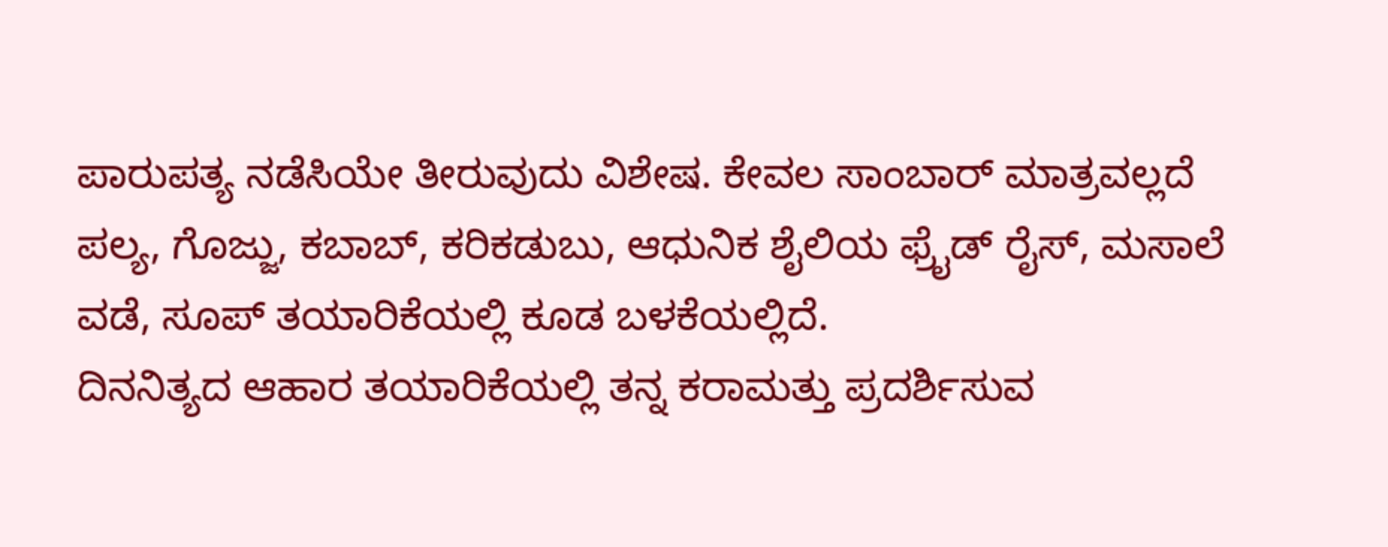ಪಾರುಪತ್ಯ ನಡೆಸಿಯೇ ತೀರುವುದು ವಿಶೇಷ. ಕೇವಲ ಸಾಂಬಾರ್ ಮಾತ್ರವಲ್ಲದೆ ಪಲ್ಯ, ಗೊಜ್ಜು, ಕಬಾಬ್, ಕರಿಕಡುಬು, ಆಧುನಿಕ ಶೈಲಿಯ ಫ್ರೈಡ್ ರೈಸ್, ಮಸಾಲೆ ವಡೆ, ಸೂಪ್ ತಯಾರಿಕೆಯಲ್ಲಿ ಕೂಡ ಬಳಕೆಯಲ್ಲಿದೆ.
ದಿನನಿತ್ಯದ ಆಹಾರ ತಯಾರಿಕೆಯಲ್ಲಿ ತನ್ನ ಕರಾಮತ್ತು ಪ್ರದರ್ಶಿಸುವ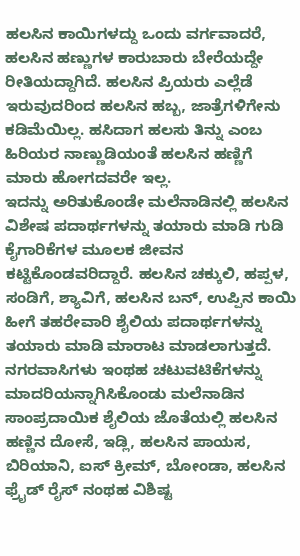ಹಲಸಿನ ಕಾಯಿಗಳದ್ದು ಒಂದು ವರ್ಗವಾದರೆ, ಹಲಸಿನ ಹಣ್ಣುಗಳ ಕಾರುಬಾರು ಬೇರೆಯದ್ದೇ ರೀತಿಯದ್ದಾಗಿದೆ. ಹಲಸಿನ ಪ್ರಿಯರು ಎಲ್ಲೆಡೆ ಇರುವುದರಿಂದ ಹಲಸಿನ ಹಬ್ಬ, ಜಾತ್ರೆಗಳಿಗೇನು ಕಡಿಮೆಯಿಲ್ಲ. ಹಸಿದಾಗ ಹಲಸು ತಿನ್ನು ಎಂಬ ಹಿರಿಯರ ನಾಣ್ಣುಡಿಯಂತೆ ಹಲಸಿನ ಹಣ್ಣಿಗೆ ಮಾರು ಹೋಗದವರೇ ಇಲ್ಲ.
ಇದನ್ನು ಅರಿತುಕೊಂಡೇ ಮಲೆನಾಡಿನಲ್ಲಿ ಹಲಸಿನ ವಿಶೇಷ ಪದಾರ್ಥಗಳನ್ನು ತಯಾರು ಮಾಡಿ ಗುಡಿ ಕೈಗಾರಿಕೆಗಳ ಮೂಲಕ ಜೀವನ ಕಟ್ಟಿಕೊಂಡವರಿದ್ದಾರೆ. ಹಲಸಿನ ಚಕ್ಕುಲಿ, ಹಪ್ಪಳ, ಸಂಡಿಗೆ, ಶ್ಯಾವಿಗೆ, ಹಲಸಿನ ಬನ್, ಉಪ್ಪಿನ ಕಾಯಿ ಹೀಗೆ ತಹರೇವಾರಿ ಶೈಲಿಯ ಪದಾರ್ಥಗಳನ್ನು ತಯಾರು ಮಾಡಿ ಮಾರಾಟ ಮಾಡಲಾಗುತ್ತದೆ.
ನಗರವಾಸಿಗಳು ಇಂಥಹ ಚಟುವಟಿಕೆಗಳನ್ನು ಮಾದರಿಯನ್ನಾಗಿಸಿಕೊಂಡು ಮಲೆನಾಡಿನ ಸಾಂಪ್ರದಾಯಿಕ ಶೈಲಿಯ ಜೊತೆಯಲ್ಲಿ ಹಲಸಿನ ಹಣ್ಣಿನ ದೋಸೆ, ಇಡ್ಲಿ, ಹಲಸಿನ ಪಾಯಸ, ಬಿರಿಯಾನಿ, ಐಸ್ ಕ್ರೀಮ್, ಬೋಂಡಾ, ಹಲಸಿನ ಫ್ರೈಡ್ ರೈಸ್ ನಂಥಹ ವಿಶಿಷ್ಟ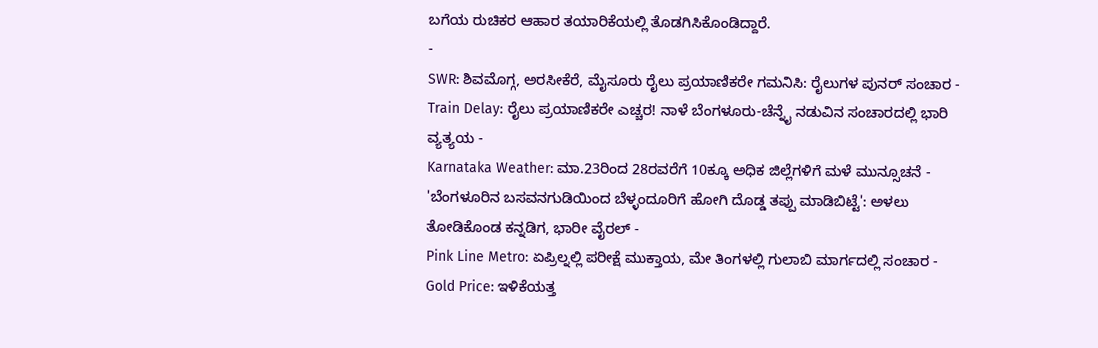ಬಗೆಯ ರುಚಿಕರ ಆಹಾರ ತಯಾರಿಕೆಯಲ್ಲಿ ತೊಡಗಿಸಿಕೊಂಡಿದ್ದಾರೆ.
-
SWR: ಶಿವಮೊಗ್ಗ, ಅರಸೀಕೆರೆ, ಮೈಸೂರು ರೈಲು ಪ್ರಯಾಣಿಕರೇ ಗಮನಿಸಿ: ರೈಲುಗಳ ಪುನರ್ ಸಂಚಾರ -
Train Delay: ರೈಲು ಪ್ರಯಾಣಿಕರೇ ಎಚ್ಚರ! ನಾಳೆ ಬೆಂಗಳೂರು-ಚೆನ್ನೈ ನಡುವಿನ ಸಂಚಾರದಲ್ಲಿ ಭಾರಿ ವ್ಯತ್ಯಯ -
Karnataka Weather: ಮಾ.23ರಿಂದ 28ರವರೆಗೆ 10ಕ್ಕೂ ಅಧಿಕ ಜಿಲ್ಲೆಗಳಿಗೆ ಮಳೆ ಮುನ್ಸೂಚನೆ -
'ಬೆಂಗಳೂರಿನ ಬಸವನಗುಡಿಯಿಂದ ಬೆಳ್ಳಂದೂರಿಗೆ ಹೋಗಿ ದೊಡ್ಡ ತಪ್ಪು ಮಾಡಿಬಿಟ್ಟೆ': ಅಳಲು ತೋಡಿಕೊಂಡ ಕನ್ನಡಿಗ, ಭಾರೀ ವೈರಲ್ -
Pink Line Metro: ಏಪ್ರಿಲ್ನಲ್ಲಿ ಪರೀಕ್ಷೆ ಮುಕ್ತಾಯ, ಮೇ ತಿಂಗಳಲ್ಲಿ ಗುಲಾಬಿ ಮಾರ್ಗದಲ್ಲಿ ಸಂಚಾರ -
Gold Price: ಇಳಿಕೆಯತ್ತ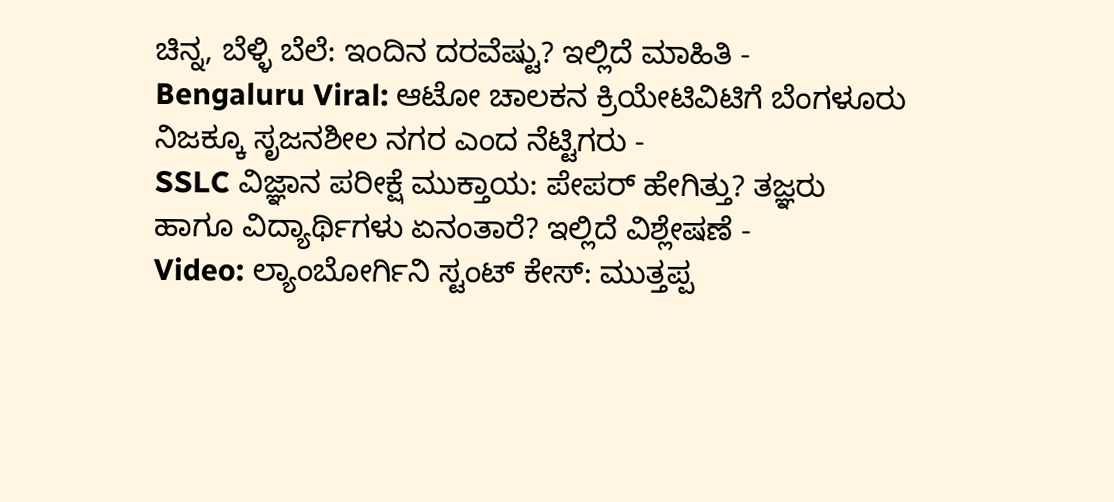ಚಿನ್ನ, ಬೆಳ್ಳಿ ಬೆಲೆ: ಇಂದಿನ ದರವೆಷ್ಟು? ಇಲ್ಲಿದೆ ಮಾಹಿತಿ -
Bengaluru Viral: ಆಟೋ ಚಾಲಕನ ಕ್ರಿಯೇಟಿವಿಟಿಗೆ ಬೆಂಗಳೂರು ನಿಜಕ್ಕೂ ಸೃಜನಶೀಲ ನಗರ ಎಂದ ನೆಟ್ಟಿಗರು -
SSLC ವಿಜ್ಞಾನ ಪರೀಕ್ಷೆ ಮುಕ್ತಾಯ: ಪೇಪರ್ ಹೇಗಿತ್ತು? ತಜ್ಞರು ಹಾಗೂ ವಿದ್ಯಾರ್ಥಿಗಳು ಏನಂತಾರೆ? ಇಲ್ಲಿದೆ ವಿಶ್ಲೇಷಣೆ -
Video: ಲ್ಯಾಂಬೋರ್ಗಿನಿ ಸ್ಟಂಟ್ ಕೇಸ್: ಮುತ್ತಪ್ಪ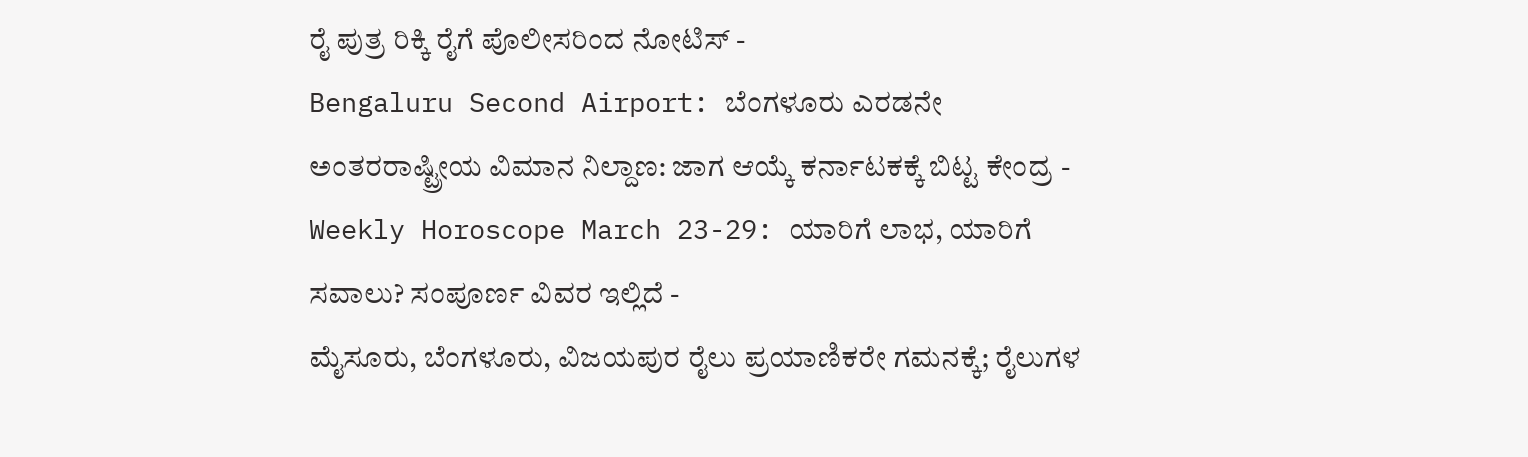ರೈ ಪುತ್ರ ರಿಕ್ಕಿ ರೈಗೆ ಪೊಲೀಸರಿಂದ ನೋಟಿಸ್ -
Bengaluru Second Airport: ಬೆಂಗಳೂರು ಎರಡನೇ ಅಂತರರಾಷ್ಟ್ರೀಯ ವಿಮಾನ ನಿಲ್ದಾಣ: ಜಾಗ ಆಯ್ಕೆ ಕರ್ನಾಟಕಕ್ಕೆ ಬಿಟ್ಟ ಕೇಂದ್ರ -
Weekly Horoscope March 23-29: ಯಾರಿಗೆ ಲಾಭ, ಯಾರಿಗೆ ಸವಾಲು? ಸಂಪೂರ್ಣ ವಿವರ ಇಲ್ಲಿದೆ -
ಮೈಸೂರು, ಬೆಂಗಳೂರು, ವಿಜಯಪುರ ರೈಲು ಪ್ರಯಾಣಿಕರೇ ಗಮನಕ್ಕೆ; ರೈಲುಗಳ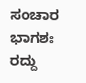ಸಂಚಾರ ಭಾಗಶಃ ರದ್ದು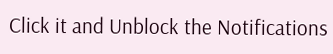Click it and Unblock the Notifications